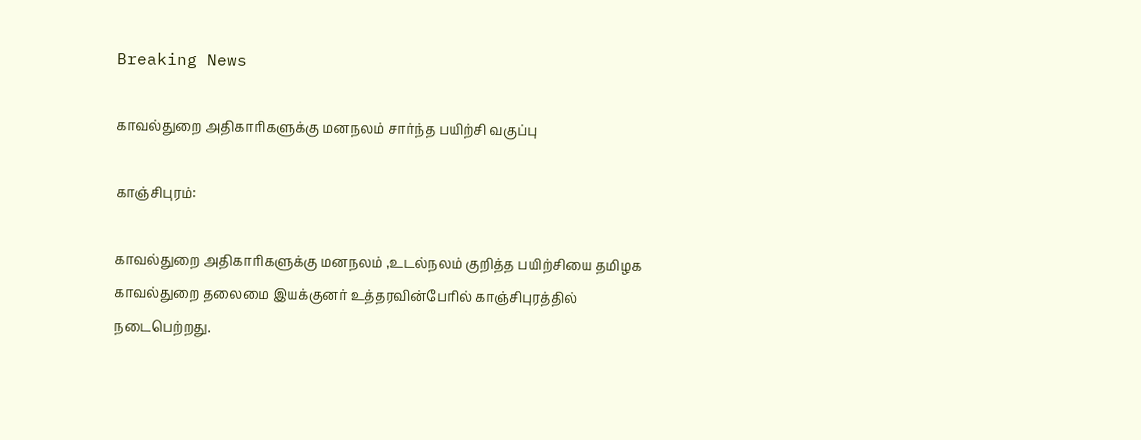Breaking News

காவல்துறை அதிகாரிகளுக்கு மனநலம் சார்ந்த பயிற்சி வகுப்பு

காஞ்சிபுரம்:

காவல்துறை அதிகாரிகளுக்கு மனநலம் ,உடல்நலம் குறித்த பயிற்சியை தமிழக காவல்துறை தலைமை இயக்குனர் உத்தரவின்பேரில் காஞ்சிபுரத்தில்  நடைபெற்றது.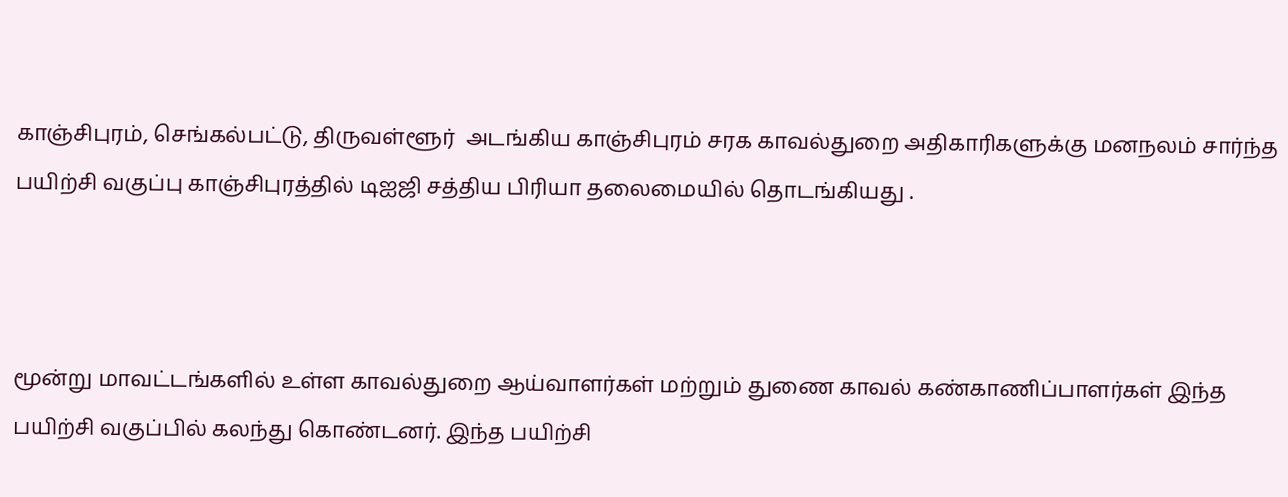காஞ்சிபுரம், செங்கல்பட்டு, திருவள்ளூர்  அடங்கிய காஞ்சிபுரம் சரக காவல்துறை அதிகாரிகளுக்கு மனநலம் சார்ந்த பயிற்சி வகுப்பு காஞ்சிபுரத்தில் டிஐஜி சத்திய பிரியா தலைமையில் தொடங்கியது .



மூன்று மாவட்டங்களில் உள்ள காவல்துறை ஆய்வாளர்கள் மற்றும் துணை காவல் கண்காணிப்பாளர்கள் இந்த பயிற்சி வகுப்பில் கலந்து கொண்டனர். இந்த பயிற்சி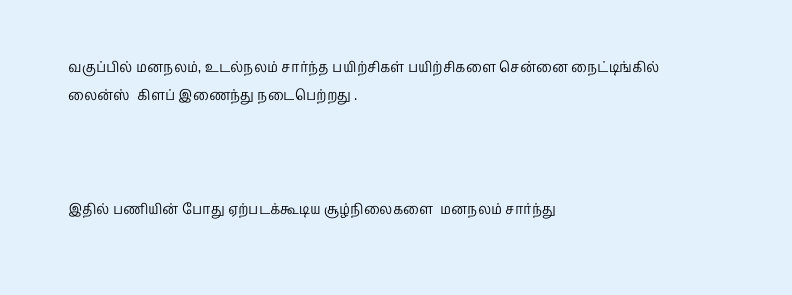வகுப்பில் மனநலம், உடல்நலம் சார்ந்த பயிற்சிகள் பயிற்சிகளை சென்னை நைட்டிங்கில் லைன்ஸ்  கிளப் இணைந்து நடைபெற்றது .



இதில் பணியின் போது ஏற்படக்கூடிய சூழ்நிலைகளை  மனநலம் சார்ந்து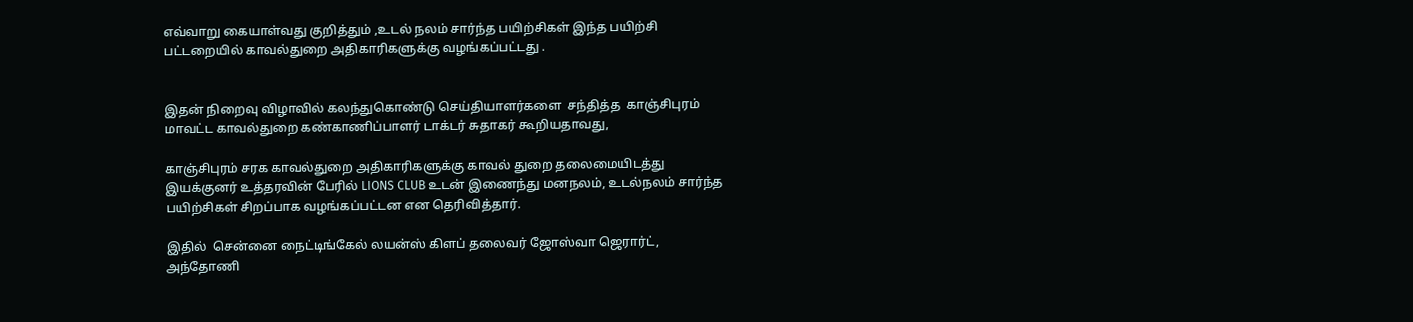எவ்வாறு கையாள்வது குறித்தும் ,உடல் நலம் சார்ந்த பயிற்சிகள் இந்த பயிற்சி பட்டறையில் காவல்துறை அதிகாரிகளுக்கு வழங்கப்பட்டது .


இதன் நிறைவு விழாவில் கலந்துகொண்டு செய்தியாளர்களை  சந்தித்த  காஞ்சிபுரம் மாவட்ட காவல்துறை கண்காணிப்பாளர் டாக்டர் சுதாகர் கூறியதாவது,

காஞ்சிபுரம் சரக காவல்துறை அதிகாரிகளுக்கு காவல் துறை தலைமையிடத்து இயக்குனர் உத்தரவின் பேரில் LIONS CLUB உடன் இணைந்து மனநலம், உடல்நலம் சார்ந்த பயிற்சிகள் சிறப்பாக வழங்கப்பட்டன என தெரிவித்தார்.

இதில்  சென்னை நைட்டிங்கேல் லயன்ஸ் கிளப் தலைவர் ஜோஸ்வா ஜெரார்ட்,  அந்தோணி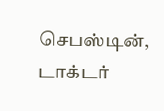செபஸ்டின், டாக்டர்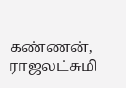கண்ணன், ராஜலட்சுமி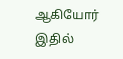ஆகியோர் இதில்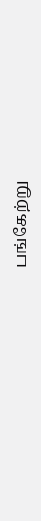பங்கேற்று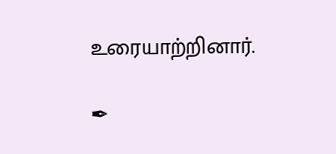உரையாற்றினார்.

✒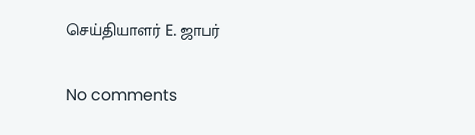செய்தியாளர் E. ஜாபர்

No comments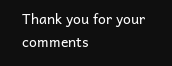Thank you for your comments